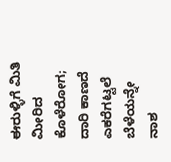ಈರುಳ್ಳಿಗೆ ಮಿತಿ ಮೀರಿದ ಕೊಳೆರೋಗ; ದಾರಿ ಕಾಣದೆ ಎಕರೆಗಟ್ಟಲೆ ಬೆಳೆಯನ್ನೇ ನಾಶ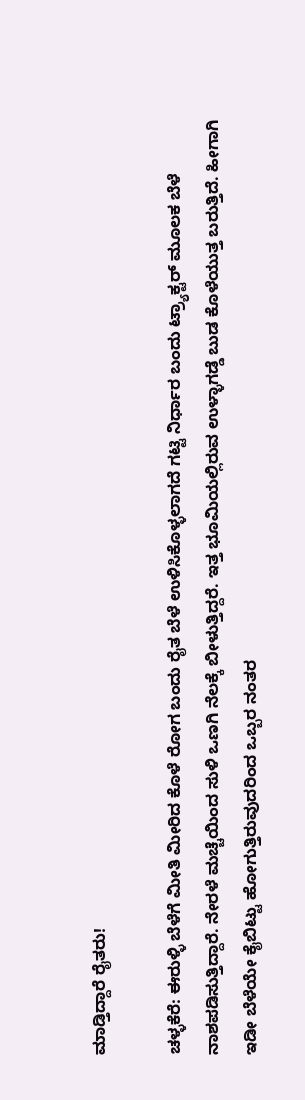ಮಾಡ್ತಿದ್ದಾರೆ ರೈತರು!

ಚಳ್ಳಕೆರೆ: ಈರುಳ್ಳಿ ಬೆಳೆಗೆ ಮೀತಿ ಮೀರಿದ ಕೊಳೆ ರೋಗ ಬಂದು ರೈತ ಬೆಳೆ ಉಳಿಸಿಕೊಳ್ಳಲಾಗದೆ ಗಟ್ಟಿ ನಿರ್ಧಾರ ಬಂದು ಟ್ರ್ಯಾಕ್ಟರ್‌ ಮೂಲಕ ಬೆಳೆ ನಾಶಪಡಿಸುತ್ತಿದ್ದಾರೆ. ನೇರಳೆ ಮಚ್ಚೆಯಿಂದ ಸುಳಿ ಒಣಗಿ ನೆಲಕ್ಕೆ ಬೀಳುತ್ತಿದ್ದರೆ. ಇತ್ತ ಭೂಮಿಯಲ್ಲಿರುವ ಉಳ್ಳಾಗಡ್ಡೆ ಬುಡ ಕೊಳೆಯುತ್ತ ಬರುತ್ತಿದೆ. ಹೀಗಾಗಿ ಇಡೀ ಬೆಳೆಯೇ ಕೈಬಿಟ್ಟು ಹೋಗುತ್ತಿರುವುದರಿಂದ ಒಬ್ಬರ ನಂತರ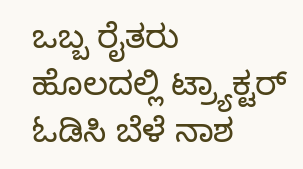ಒಬ್ಬ ರೈತರು ಹೊಲದಲ್ಲಿ ಟ್ರ್ಯಾಕ್ಟರ್‌ ಓಡಿಸಿ ಬೆಳೆ ನಾಶ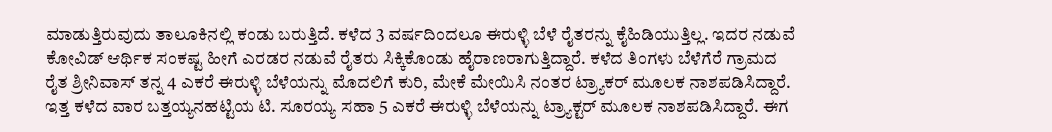ಮಾಡುತ್ತಿರುವುದು ತಾಲೂಕಿನಲ್ಲಿ ಕಂಡು ಬರುತ್ತಿದೆ. ಕಳೆದ 3 ವರ್ಷದಿಂದಲೂ ಈರುಳ್ಳಿ ಬೆಳೆ ರೈತರನ್ನು ಕೈಹಿಡಿಯುತ್ತಿಲ್ಲ. ಇದರ ನಡುವೆ ಕೋವಿಡ್‌ ಆರ್ಥಿಕ ಸಂಕಷ್ಟ ಹೀಗೆ ಎರಡರ ನಡುವೆ ರೈತರು ಸಿಕ್ಕಿಕೊಂಡು ಹೈರಾಣರಾಗುತ್ತಿದ್ದಾರೆ. ಕಳೆದ ತಿಂಗಳು ಬೆಳೆಗೆರೆ ಗ್ರಾಮದ ರೈತ ಶ್ರೀನಿವಾಸ್‌ ತನ್ನ 4 ಎಕರೆ ಈರುಳ್ಳಿ ಬೆಳೆಯನ್ನು ಮೊದಲಿಗೆ ಕುರಿ, ಮೇಕೆ ಮೇಯಿಸಿ ನಂತರ ಟ್ರ್ಯಾಕರ್‌ ಮೂಲಕ ನಾಶಪಡಿಸಿದ್ದಾರೆ. ಇತ್ತ ಕಳೆದ ವಾರ ಬತ್ತಯ್ಯನಹಟ್ಟಿಯ ಟಿ. ಸೂರಯ್ಯ ಸಹಾ 5 ಎಕರೆ ಈರುಳ್ಳಿ ಬೆಳೆಯನ್ನು ಟ್ರ್ಯಾಕ್ಟರ್‌ ಮೂಲಕ ನಾಶಪಡಿಸಿದ್ದಾರೆ. ಈಗ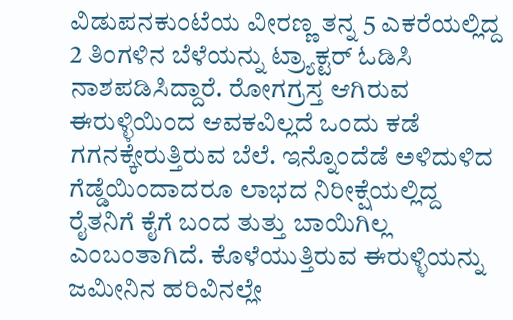ವಿಡುಪನಕುಂಟೆಯ ವೀರಣ್ಣ ತನ್ನ 5 ಎಕರೆಯಲ್ಲಿದ್ದ 2 ತಿಂಗಳಿನ ಬೆಳೆಯನ್ನು ಟ್ರ್ಯಾಕ್ಟರ್‌ ಓಡಿಸಿ ನಾಶಪಡಿಸಿದ್ದಾರೆ. ರೋಗಗ್ರಸ್ತ ಆಗಿರುವ ಈರುಳ್ಳಿಯಿಂದ ಆವಕವಿಲ್ಲದೆ ಒಂದು ಕಡೆ ಗಗನಕ್ಕೇರುತ್ತಿರುವ ಬೆಲೆ. ಇನ್ನೊಂದೆಡೆ ಅಳಿದುಳಿದ ಗೆಡ್ಡೆಯಿಂದಾದರೂ ಲಾಭದ ನಿರೀಕ್ಷೆಯಲ್ಲಿದ್ದ ರೈತನಿಗೆ ಕೈಗೆ ಬಂದ ತುತ್ತು ಬಾಯಿಗಿಲ್ಲ ಎಂಬಂತಾಗಿದೆ. ಕೊಳೆಯುತ್ತಿರುವ ಈರುಳ್ಳಿಯನ್ನು ಜಮೀನಿನ ಹರಿವಿನಲ್ಲೇ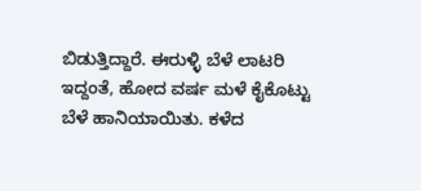ಬಿಡುತ್ತಿದ್ದಾರೆ. ಈರುಳ್ಳಿ ಬೆಳೆ ಲಾಟರಿ ಇದ್ದಂತೆ, ಹೋದ ವರ್ಷ ಮಳೆ ಕೈಕೊಟ್ಟು ಬೆಳೆ ಹಾನಿಯಾಯಿತು. ಕಳೆದ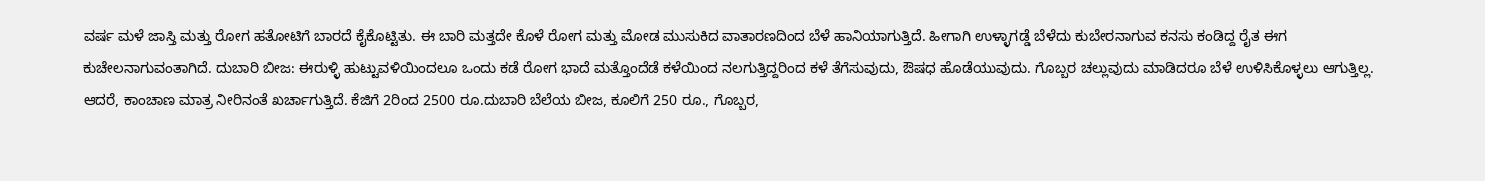ವರ್ಷ ಮಳೆ ಜಾಸ್ತಿ ಮತ್ತು ರೋಗ ಹತೋಟಿಗೆ ಬಾರದೆ ಕೈಕೊಟ್ಟಿತು. ಈ ಬಾರಿ ಮತ್ತದೇ ಕೊಳೆ ರೋಗ ಮತ್ತು ಮೋಡ ಮುಸುಕಿದ ವಾತಾರಣದಿಂದ ಬೆಳೆ ಹಾನಿಯಾಗುತ್ತಿದೆ. ಹೀಗಾಗಿ ಉಳ್ಳಾಗಡ್ಡೆ ಬೆಳೆದು ಕುಬೇರನಾಗುವ ಕನಸು ಕಂಡಿದ್ದ ರೈತ ಈಗ ಕುಚೇಲನಾಗುವಂತಾಗಿದೆ. ದುಬಾರಿ ಬೀಜ: ಈರುಳ್ಳಿ ಹುಟ್ಟುವಳಿಯಿಂದಲೂ ಒಂದು ಕಡೆ ರೋಗ ಭಾದೆ ಮತ್ತೊಂದೆಡೆ ಕಳೆಯಿಂದ ನಲಗುತ್ತಿದ್ದರಿಂದ ಕಳೆ ತೆಗೆಸುವುದು, ಔಷಧ ಹೊಡೆಯುವುದು. ಗೊಬ್ಬರ ಚಲ್ಲುವುದು ಮಾಡಿದರೂ ಬೆಳೆ ಉಳಿಸಿಕೊಳ್ಳಲು ಆಗುತ್ತಿಲ್ಲ. ಆದರೆ, ಕಾಂಚಾಣ ಮಾತ್ರ ನೀರಿನಂತೆ ಖರ್ಚಾಗುತ್ತಿದೆ. ಕೆಜಿಗೆ 2ರಿಂದ 2500 ರೂ.ದುಬಾರಿ ಬೆಲೆಯ ಬೀಜ, ಕೂಲಿಗೆ 250 ರೂ., ಗೊಬ್ಬರ,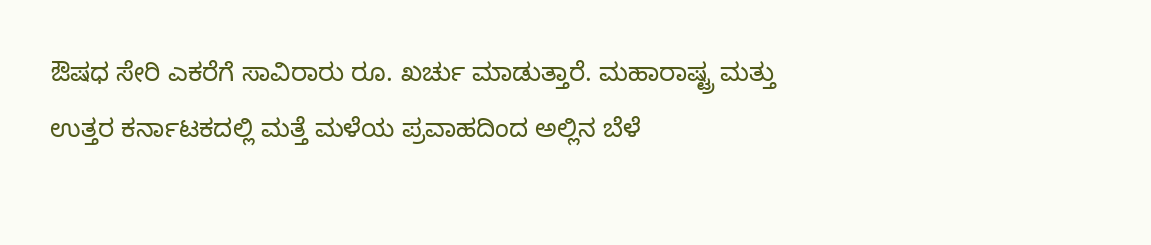ಔಷಧ ಸೇರಿ ಎಕರೆಗೆ ಸಾವಿರಾರು ರೂ. ಖರ್ಚು ಮಾಡುತ್ತಾರೆ. ಮಹಾರಾಷ್ಟ್ರ ಮತ್ತು ಉತ್ತರ ಕರ್ನಾಟಕದಲ್ಲಿ ಮತ್ತೆ ಮಳೆಯ ಪ್ರವಾಹದಿಂದ ಅಲ್ಲಿನ ಬೆಳೆ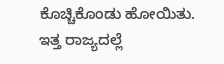ಕೊಚ್ಚಿಕೊಂಡು ಹೋಯಿತು. ಇತ್ತ ರಾಜ್ಯದಲ್ಲೆ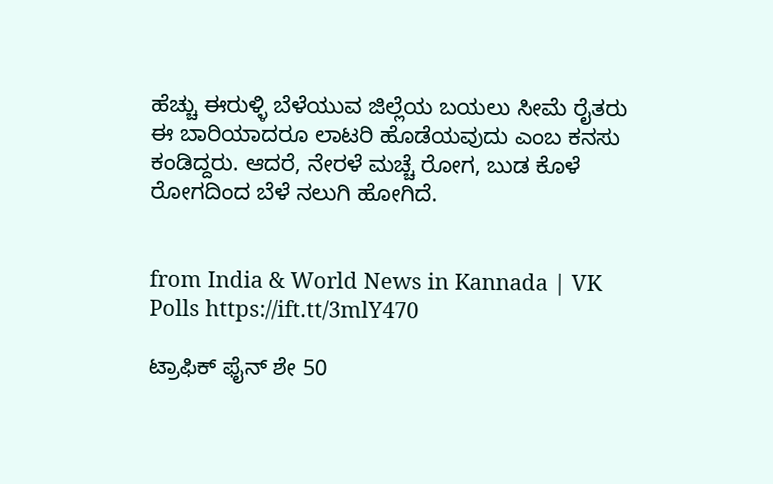ಹೆಚ್ಚು ಈರುಳ್ಳಿ ಬೆಳೆಯುವ ಜಿಲ್ಲೆಯ ಬಯಲು ಸೀಮೆ ರೈತರು ಈ ಬಾರಿಯಾದರೂ ಲಾಟರಿ ಹೊಡೆಯವುದು ಎಂಬ ಕನಸು ಕಂಡಿದ್ದರು. ಆದರೆ, ನೇರಳೆ ಮಚ್ಚೆ ರೋಗ, ಬುಡ ಕೊಳೆ ರೋಗದಿಂದ ಬೆಳೆ ನಲುಗಿ ಹೋಗಿದೆ.


from India & World News in Kannada | VK Polls https://ift.tt/3mlY470

ಟ್ರಾಫಿಕ್‌ ಫೈನ್‌ ಶೇ 50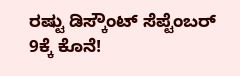ರಷ್ಟು ಡಿಸ್ಕೌಂಟ್‌ ಸೆಪ್ಟೆಂಬರ್‌ 9ಕ್ಕೆ ಕೊನೆ!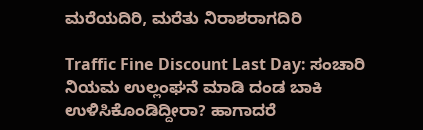ಮರೆಯದಿರಿ, ಮರೆತು ನಿರಾಶರಾಗದಿರಿ

Traffic Fine Discount Last Day: ಸಂಚಾರಿ ನಿಯಮ ಉಲ್ಲಂಘನೆ ಮಾಡಿ ದಂಡ ಬಾಕಿ ಉಳಿಸಿಕೊಂಡಿದ್ದೀರಾ? ಹಾಗಾದರೆ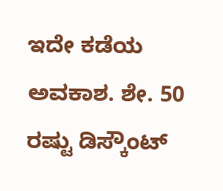ಇದೇ ಕಡೆಯ ಅವಕಾಶ. ಶೇ. 50 ರಷ್ಟು ಡಿಸ್ಕೌಂಟ್‌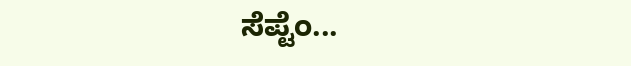ಸೆಪ್ಟೆಂ...